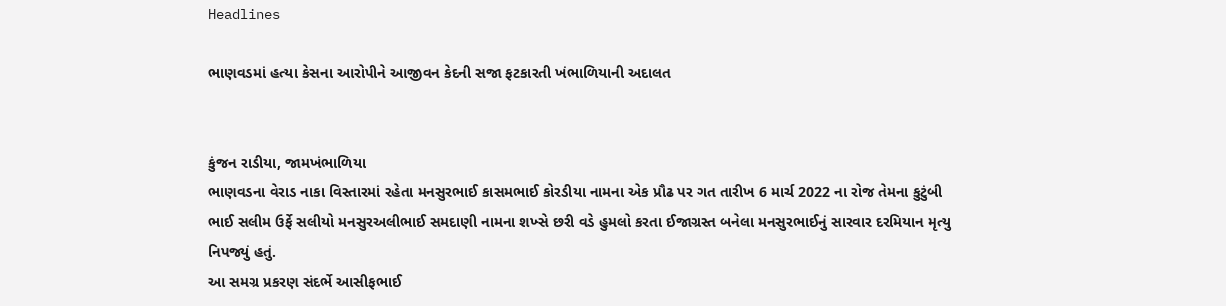Headlines

ભાણવડમાં હત્યા કેસના આરોપીને આજીવન કેદની સજા ફટકારતી ખંભાળિયાની અદાલત


કુંજન રાડીયા, જામખંભાળિયા
ભાણવડના વેરાડ નાકા વિસ્તારમાં રહેતા મનસુરભાઈ કાસમભાઈ કોરડીયા નામના એક પ્રૌઢ પર ગત તારીખ 6 માર્ચ 2022 ના રોજ તેમના કુટુંબી ભાઈ સલીમ ઉર્ફે સલીયો મનસુરઅલીભાઈ સમદાણી નામના શખ્સે છરી વડે હુમલો કરતા ઈજાગ્રસ્ત બનેલા મનસુરભાઈનું સારવાર દરમિયાન મૃત્યુ નિપજ્યું હતું.
આ સમગ્ર પ્રકરણ સંદર્ભે આસીફભાઈ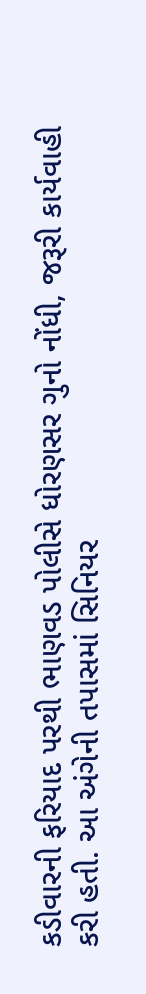કડીવારની ફરિયાદ પરથી ભાણવડ પોલીસે ધોરણસર ગુનો નોંધી, જરૂરી કાર્યવાહી કરી હતી. આ અંગેની તપાસમાં સિનિયર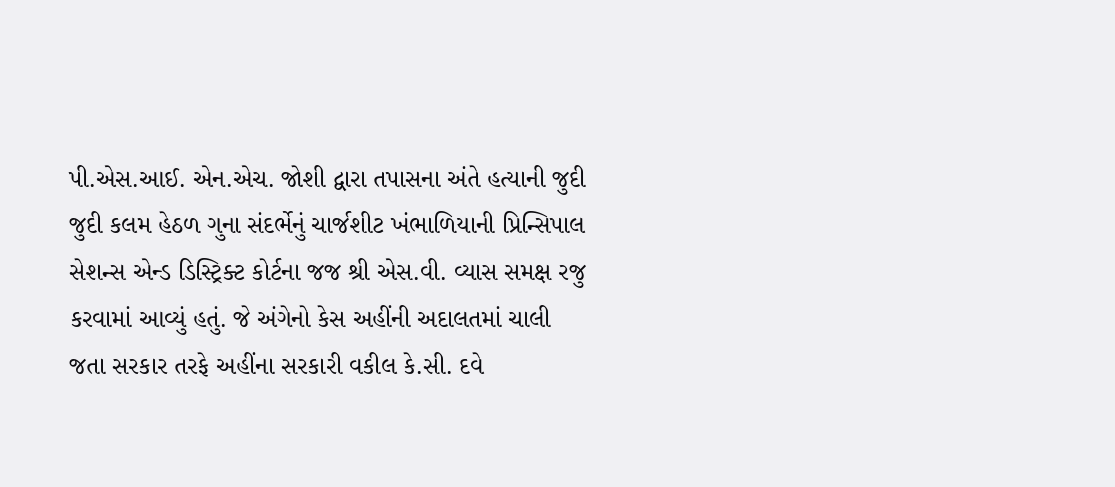પી.એસ.આઈ. એન.એચ. જોશી દ્વારા તપાસના અંતે હત્યાની જુદી જુદી કલમ હેઠળ ગુના સંદર્ભેનું ચાર્જશીટ ખંભાળિયાની પ્રિન્સિપાલ સેશન્સ એન્ડ ડિસ્ટ્રિક્ટ કોર્ટના જજ શ્રી એસ.વી. વ્યાસ સમક્ષ રજુ કરવામાં આવ્યું હતું. જે અંગેનો કેસ અહીંની અદાલતમાં ચાલી જતા સરકાર તરફે અહીંના સરકારી વકીલ કે.સી. દવે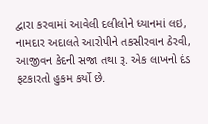દ્વારા કરવામાં આવેલી દલીલોને ધ્યાનમાં લઇ, નામદાર અદાલતે આરોપીને તકસીરવાન ઠેરવી, આજીવન કેદની સજા તથા રૂ. એક લાખનો દંડ ફટકારતો હુકમ કર્યો છે.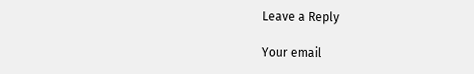Leave a Reply

Your email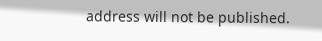address will not be published.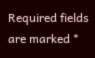Required fields are marked *